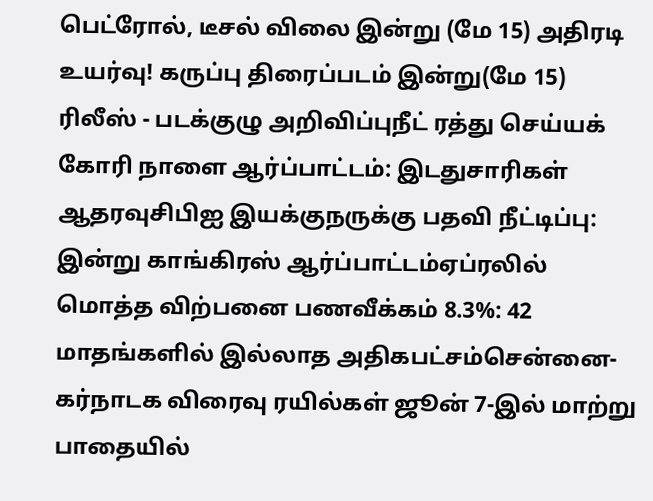பெட்ரோல், டீசல் விலை இன்று (மே 15) அதிரடி உயர்வு! கருப்பு திரைப்படம் இன்று(மே 15) ரிலீஸ் - படக்குழு அறிவிப்புநீட் ரத்து செய்யக் கோரி நாளை ஆர்ப்பாட்டம்: இடதுசாரிகள் ஆதரவுசிபிஐ இயக்குநருக்கு பதவி நீட்டிப்பு: இன்று காங்கிரஸ் ஆர்ப்பாட்டம்ஏப்ரலில் மொத்த விற்பனை பணவீக்கம் 8.3%: 42 மாதங்களில் இல்லாத அதிகபட்சம்சென்னை-கர்நாடக விரைவு ரயில்கள் ஜூன் 7-இல் மாற்று பாதையில்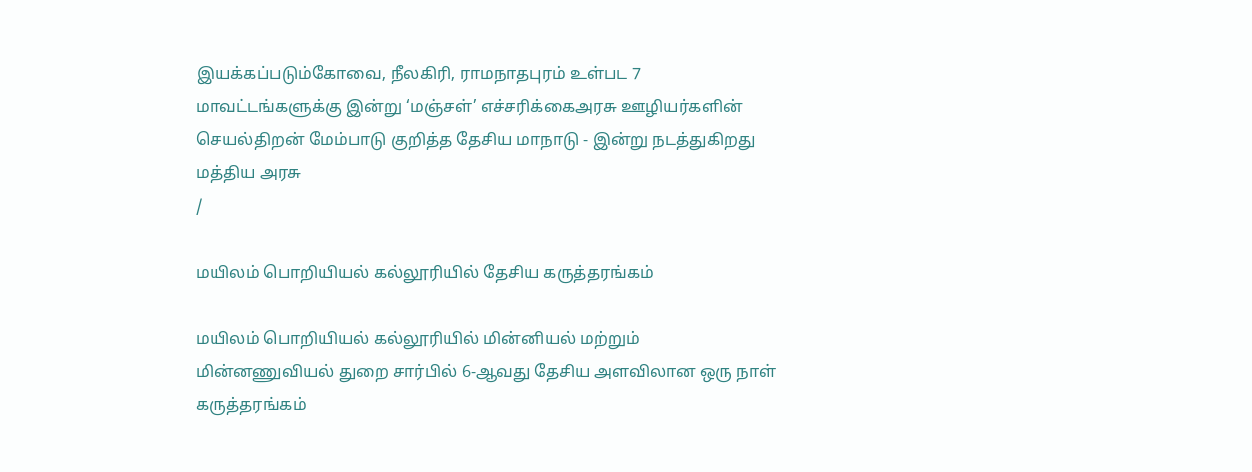இயக்கப்படும்கோவை, நீலகிரி, ராமநாதபுரம் உள்பட 7 மாவட்டங்களுக்கு இன்று ‘மஞ்சள்’ எச்சரிக்கைஅரசு ஊழியர்களின் செயல்திறன் மேம்பாடு குறித்த தேசிய மாநாடு - இன்று நடத்துகிறது மத்திய அரசு
/

மயிலம் பொறியியல் கல்லூரியில் தேசிய கருத்தரங்கம்

மயிலம் பொறியியல் கல்லூரியில் மின்னியல் மற்றும் மின்னணுவியல் துறை சார்பில் 6-ஆவது தேசிய அளவிலான ஒரு நாள் கருத்தரங்கம்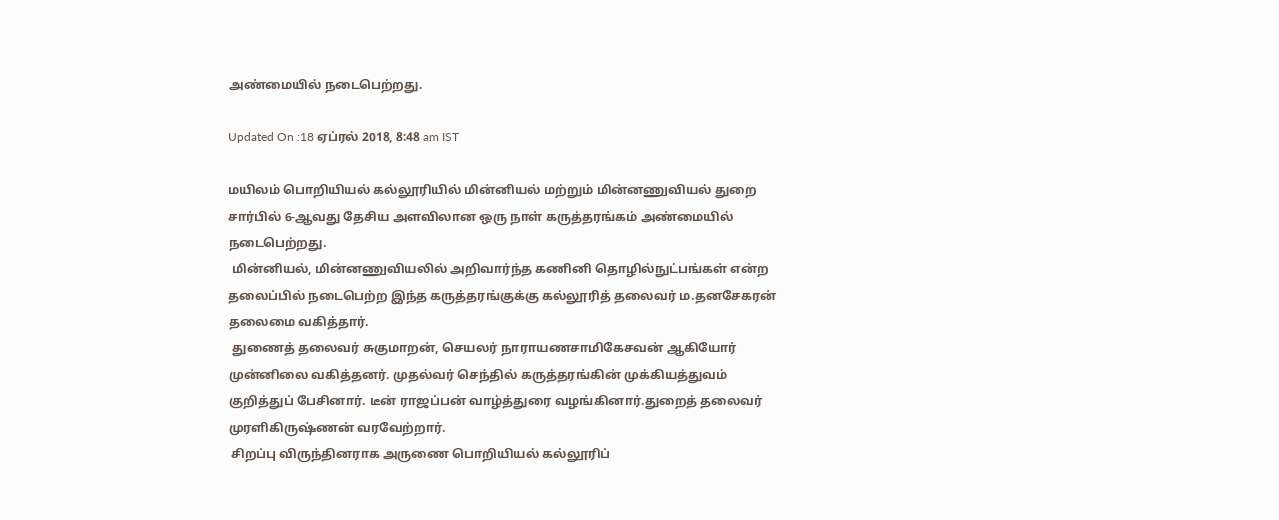அண்மையில் நடைபெற்றது.

Updated On :18 ஏப்ரல் 2018, 8:48 am IST

மயிலம் பொறியியல் கல்லூரியில் மின்னியல் மற்றும் மின்னணுவியல் துறை சார்பில் 6-ஆவது தேசிய அளவிலான ஒரு நாள் கருத்தரங்கம் அண்மையில் நடைபெற்றது.
 மின்னியல், மின்னணுவியலில் அறிவார்ந்த கணினி தொழில்நுட்பங்கள் என்ற தலைப்பில் நடைபெற்ற இந்த கருத்தரங்குக்கு கல்லூரித் தலைவர் ம.தனசேகரன் தலைமை வகித்தார்.
 துணைத் தலைவர் சுகுமாறன், செயலர் நாராயணசாமிகேசவன் ஆகியோர் முன்னிலை வகித்தனர். முதல்வர் செந்தில் கருத்தரங்கின் முக்கியத்துவம் குறித்துப் பேசினார். டீன் ராஜப்பன் வாழ்த்துரை வழங்கினார்.துறைத் தலைவர் முரளிகிருஷ்ணன் வரவேற்றார்.
 சிறப்பு விருந்தினராக அருணை பொறியியல் கல்லூரிப்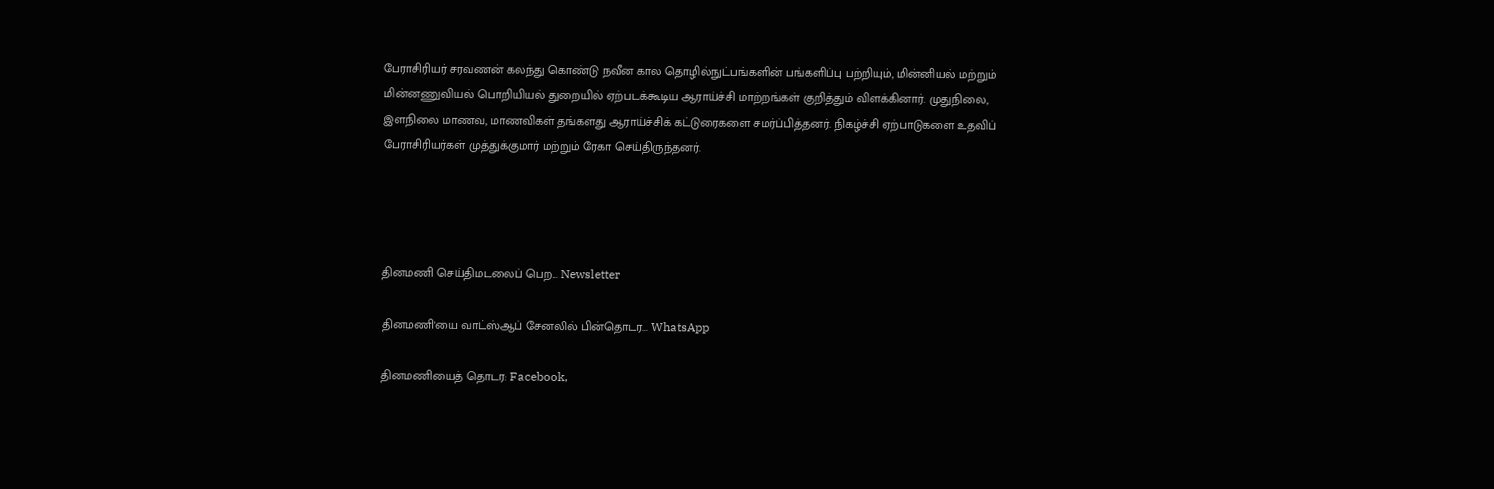பேராசிரியர் சரவணன் கலந்து கொண்டு நவீன கால தொழில்நுட்பங்களின் பங்களிப்பு பற்றியும், மின்னியல் மற்றும் மின்னணுவியல் பொறியியல் துறையில் ஏற்படக்கூடிய ஆராய்ச்சி மாற்றங்கள் குறித்தும் விளக்கினார். முதுநிலை, இளநிலை மாணவ, மாணவிகள் தங்களது ஆராய்ச்சிக் கட்டுரைகளை சமர்ப்பித்தனர். நிகழ்ச்சி ஏற்பாடுகளை உதவிப் பேராசிரியர்கள் முத்துக்குமார் மற்றும் ரேகா செய்திருந்தனர்.




தினமணி செய்திமடலைப் பெற... Newsletter

தினமணி'யை வாட்ஸ்ஆப் சேனலில் பின்தொடர... WhatsApp

தினமணியைத் தொடர: Facebook,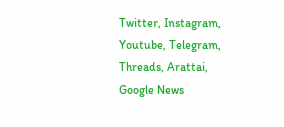Twitter, Instagram, Youtube, Telegram, Threads, Arattai, Google News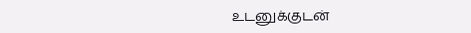உடனுக்குடன்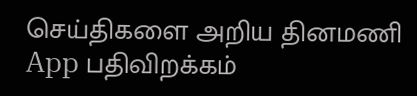செய்திகளை அறிய தினமணி App பதிவிறக்கம்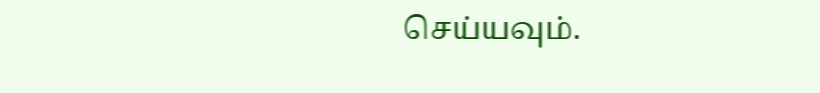செய்யவும்.